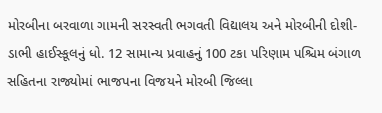મોરબીના બરવાળા ગામની સરસ્વતી ભગવતી વિદ્યાલય અને મોરબીની દોશી-ડાભી હાઈસ્કૂલનું ધો. 12 સામાન્ય પ્રવાહનું 100 ટકા પરિણામ પશ્ચિમ બંગાળ સહિતના રાજ્યોમાં ભાજપના વિજયને મોરબી જિલ્લા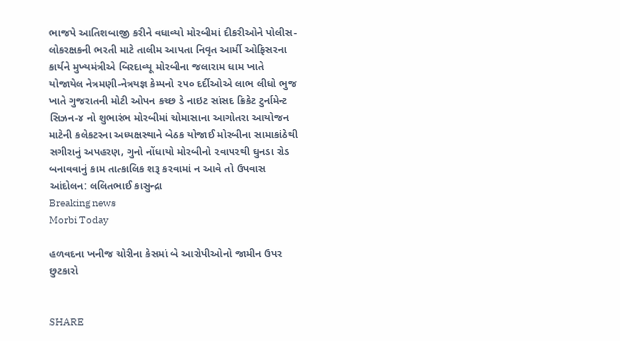ભાજપે આતિશબાજી કરીને વધાવ્યો મોરબીમાં દીકરીઓને પોલીસ-લોકરક્ષકની ભરતી માટે તાલીમ આપતા નિવૃત આર્મી ઓફિસરના કાર્યને મુખ્યમંત્રીએ બિરદાવ્યૂ મોરબીના જલારામ ધામ ખાતે યોજાયેલ નેત્રમણી-નેત્રયજ્ઞ કેમ્પનો ૨૫૦ દર્દીઓએ લાભ લીધો ભુજ ખાતે ગુજરાતની મોટી ઓપન કચ્છ ડે નાઇટ સાંસદ ક્રિકેટ ટુર્નામેન્ટ સિઝન-૪ નો શુભારંભ મોરબીમાં ચોમાસાના આગોતરા આયોજન માટેની કલેકટરના અધ્યક્ષસ્થાને બેઠક યોજાઈ મોરબીના સામાકાંઠેથી સગીરાનું અપહરણ, ગુનો નોંધાયો મોરબીનો ૨વા૫૨થી ઘુનડા રોડ બનાવવાનું કામ તાત્કાલિક શરૂ કરવામાં ન આવે તો ઉપવાસ આંદોલન: લલિતભાઈ કાસુન્દ્રા
Breaking news
Morbi Today

હળવદના ખનીજ ચોરીના કેસમાં બે આરોપીઓનો જામીન ઉપર છુટકારો


SHARE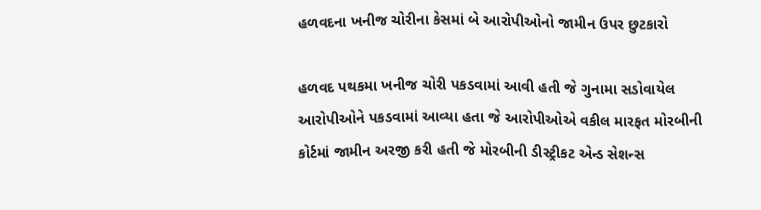હળવદના ખનીજ ચોરીના કેસમાં બે આરોપીઓનો જામીન ઉપર છુટકારો

હળવદ પથકમા ખનીજ ચોરી પકડવામાં આવી હતી જે ગુનામા સડોવાયેલ આરોપીઓને પકડવામાં આવ્યા હતા જે આરોપીઓએ વકીલ મારફત મોરબીની કોર્ટમાં જામીન અરજી કરી હતી જે મોરબીની ડીસ્ટ્રીકટ એન્ડ સેશન્સ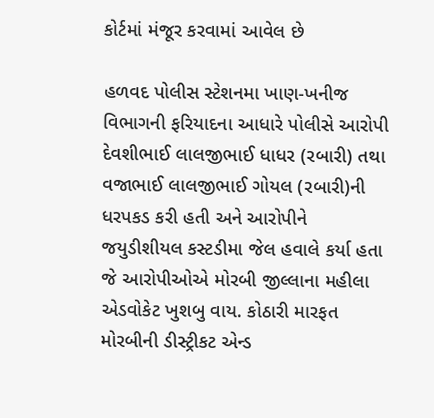કોર્ટમાં મંજૂર કરવામાં આવેલ છે

હળવદ પોલીસ સ્ટેશનમા ખાણ-ખનીજ વિભાગની ફરિયાદના આધારે પોલીસે આરોપી દેવશીભાઈ લાલજીભાઈ ધાધર (રબારી) તથા વજાભાઈ લાલજીભાઈ ગોયલ (રબારી)ની ધરપકડ કરી હતી અને આરોપીને જયુડીશીયલ કસ્ટડીમા જેલ હવાલે કર્યા હતા જે આરોપીઓએ મોરબી જીલ્લાના મહીલા એડવોકેટ ખુશબુ વાય. કોઠારી મારફત મોરબીની ડીસ્ટ્રીકટ એન્ડ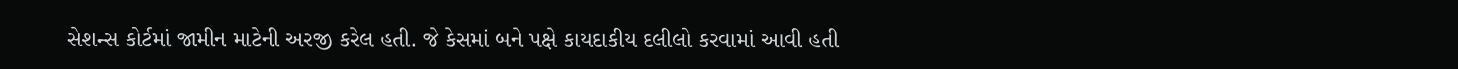સેશન્સ કોર્ટમાં જામીન માટેની અરજી કરેલ હતી. જે કેસમાં બને પક્ષે કાયદાકીય દલીલો કરવામાં આવી હતી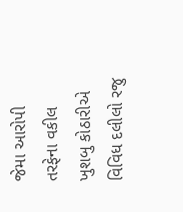જેમા આરોપી તરફેના વકીલ ખુશબુ કોઠારીએ વિવિધ દલીલો રજુ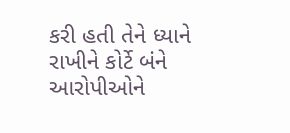કરી હતી તેને ધ્યાને રાખીને કોર્ટે બંને આરોપીઓને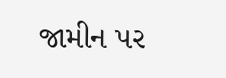જામીન પર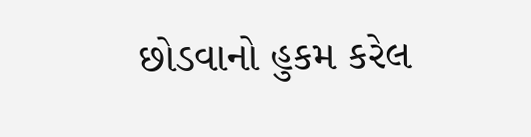છોડવાનો હુકમ કરેલ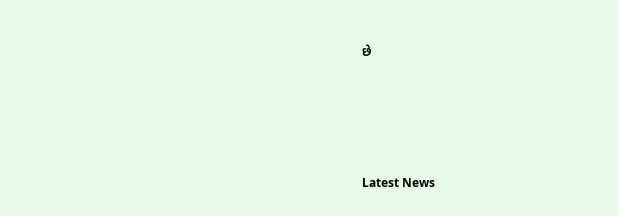છે






Latest News